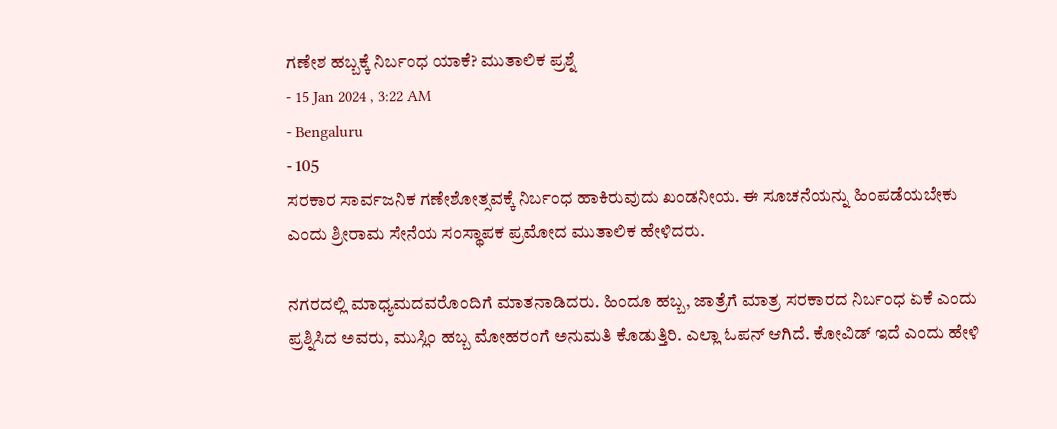ಗಣೇಶ ಹಬ್ಬಕ್ಕೆ ನಿರ್ಬಂಧ ಯಾಕೆ? ಮುತಾಲಿಕ ಪ್ರಶ್ನೆ
- 15 Jan 2024 , 3:22 AM
- Bengaluru
- 105
ಸರಕಾರ ಸಾರ್ವಜನಿಕ ಗಣೇಶೋತ್ಸವಕ್ಕೆ ನಿರ್ಬಂಧ ಹಾಕಿರುವುದು ಖಂಡನೀಯ. ಈ ಸೂಚನೆಯನ್ನು ಹಿಂಪಡೆಯಬೇಕು ಎಂದು ಶ್ರೀರಾಮ ಸೇನೆಯ ಸಂಸ್ಥಾಪಕ ಪ್ರಮೋದ ಮುತಾಲಿಕ ಹೇಳಿದರು.

ನಗರದಲ್ಲಿ ಮಾಧ್ಯಮದವರೊಂದಿಗೆ ಮಾತನಾಡಿದರು. ಹಿಂದೂ ಹಬ್ಬ, ಜಾತ್ರೆಗೆ ಮಾತ್ರ ಸರಕಾರದ ನಿರ್ಬಂಧ ಏಕೆ ಎಂದು ಪ್ರಶ್ನಿಸಿದ ಅವರು, ಮುಸ್ಲಿಂ ಹಬ್ಬ ಮೋಹರಂಗೆ ಅನುಮತಿ ಕೊಡುತ್ತಿರಿ. ಎಲ್ಲಾ ಓಪನ್ ಆಗಿದೆ. ಕೋವಿಡ್ ಇದೆ ಎಂದು ಹೇಳಿ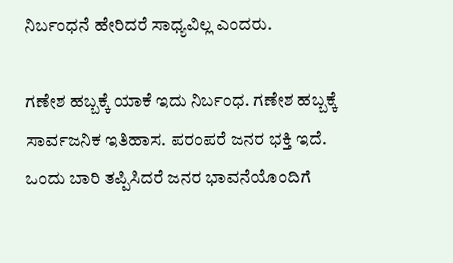ನಿರ್ಬಂಧನೆ ಹೇರಿದರೆ ಸಾಧ್ಯವಿಲ್ಲ ಎಂದರು.

ಗಣೇಶ ಹಬ್ಬಕ್ಕೆ ಯಾಕೆ ಇದು ನಿರ್ಬಂಧ. ಗಣೇಶ ಹಬ್ಬಕ್ಕೆ ಸಾರ್ವಜನಿಕ ಇತಿಹಾಸ. ಪರಂಪರೆ ಜನರ ಭಕ್ತಿ ಇದೆ. ಒಂದು ಬಾರಿ ತಪ್ಪಿಸಿದರೆ ಜನರ ಭಾವನೆಯೊಂದಿಗೆ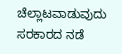ಚೆಲ್ಲಾಟವಾಡುವುದು ಸರಕಾರದ ನಡೆ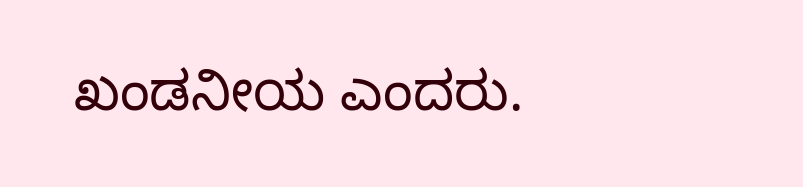ಖಂಡನೀಯ ಎಂದರು.